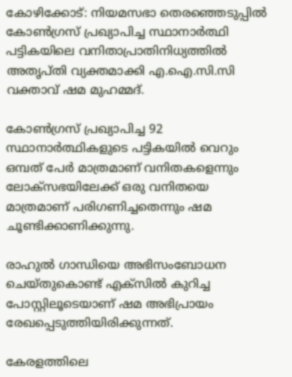കോഴിക്കോട്: നിയമസഭാ തെരഞ്ഞെടുപ്പില്‍ കോണ്‍ഗ്രസ് പ്രഖ്യാപിച്ച സ്ഥാനാര്‍ത്ഥി പട്ടികയിലെ വനിതാപ്രാതിനിധ്യത്തില്‍ അതൃപ്തി വ്യക്തമാക്കി എ.ഐ.സി.സി വക്താവ് ഷമ മുഹമ്മദ്.

കോണ്‍ഗ്രസ് പ്രഖ്യാപിച്ച 92 സ്ഥാനാര്‍ത്ഥികളുടെ പട്ടികയില്‍ വെറും ഒമ്പത് പേര്‍ മാത്രമാണ് വനിതകളെന്നും ലോക്‌സഭയിലേക്ക് ഒരു വനിതയെ മാത്രമാണ് പരിഗണിച്ചതെന്നും ഷമ ചൂണ്ടിക്കാണിക്കുന്നു.

രാഹുല്‍ ഗാന്ധിയെ അഭിസംബോധന ചെയ്തുകൊണ്ട് എക്‌സില്‍ കുറിച്ച പോസ്റ്റിലൂടെയാണ് ഷമ അഭിപ്രായം രേഖപ്പെടുത്തിയിരിക്കുന്നത്.

കേരളത്തിലെ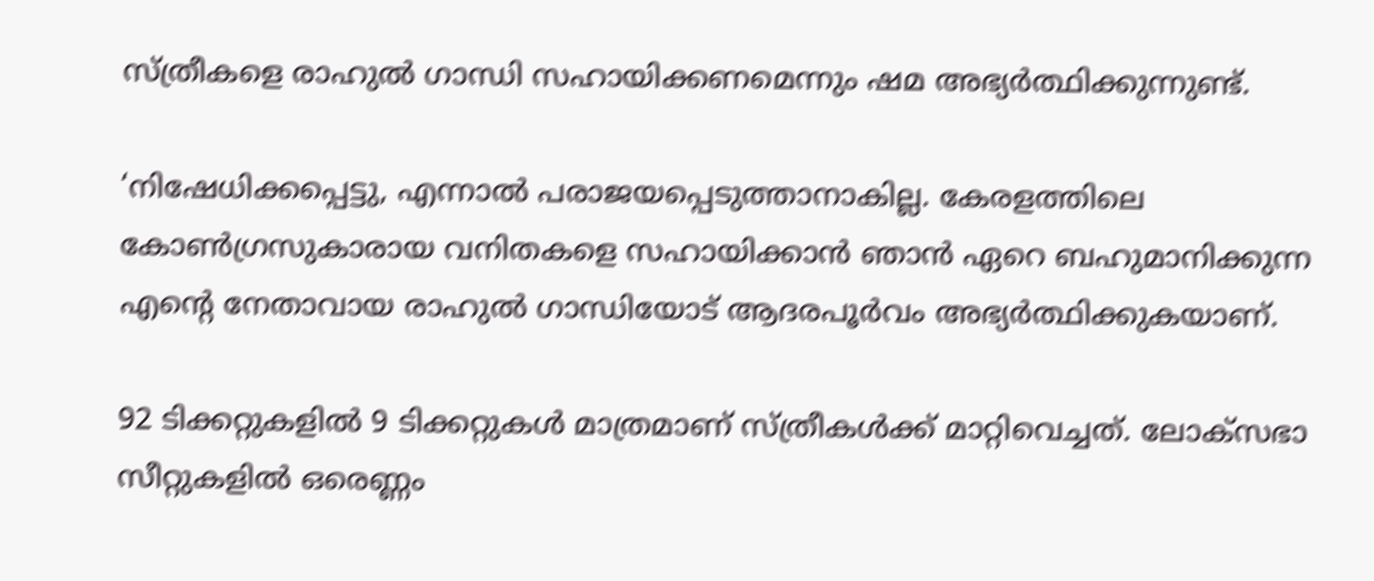സ്ത്രീകളെ രാഹുല്‍ ഗാന്ധി സഹായിക്കണമെന്നും ഷമ അഭ്യര്‍ത്ഥിക്കുന്നുണ്ട്.

‘നിഷേധിക്കപ്പെട്ടു, എന്നാല്‍ പരാജയപ്പെടുത്താനാകില്ല. കേരളത്തിലെ കോണ്‍ഗ്രസുകാരായ വനിതകളെ സഹായിക്കാന്‍ ഞാന്‍ ഏറെ ബഹുമാനിക്കുന്ന എന്റെ നേതാവായ രാഹുല്‍ ഗാന്ധിയോട് ആദരപൂര്‍വം അഭ്യര്‍ത്ഥിക്കുകയാണ്.

92 ടിക്കറ്റുകളില്‍ 9 ടിക്കറ്റുകള്‍ മാത്രമാണ് സ്ത്രീകള്‍ക്ക് മാറ്റിവെച്ചത്. ലോക്‌സഭാ സീറ്റുകളില്‍ ഒരെണ്ണം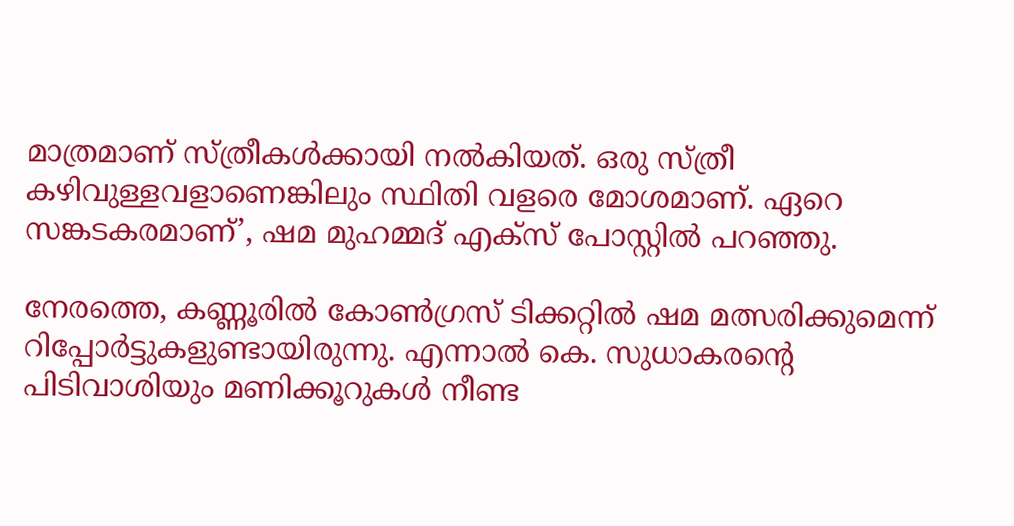മാത്രമാണ് സ്ത്രീകള്‍ക്കായി നല്‍കിയത്. ഒരു സ്ത്രീ കഴിവുള്ളവളാണെങ്കിലും സ്ഥിതി വളരെ മോശമാണ്. ഏറെ സങ്കടകരമാണ്’, ഷമ മുഹമ്മദ് എക്‌സ് പോസ്റ്റില്‍ പറഞ്ഞു.

നേരത്തെ, കണ്ണൂരില്‍ കോണ്‍ഗ്രസ് ടിക്കറ്റില്‍ ഷമ മത്സരിക്കുമെന്ന് റിപ്പോര്‍ട്ടുകളുണ്ടായിരുന്നു. എന്നാല്‍ കെ. സുധാകരന്റെ പിടിവാശിയും മണിക്കൂറുകള്‍ നീണ്ട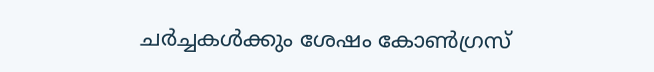ചര്‍ച്ചകള്‍ക്കും ശേഷം കോണ്‍ഗ്രസ്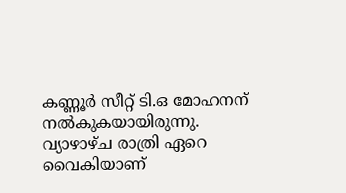കണ്ണൂര്‍ സീറ്റ് ടി.ഒ മോഹനന് നല്‍കുകയായിരുന്നു. വ്യാഴാഴ്ച രാത്രി ഏറെ വൈകിയാണ്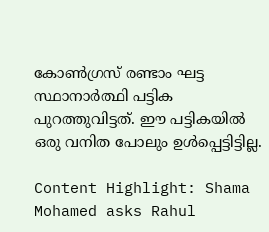കോണ്‍ഗ്രസ് രണ്ടാം ഘട്ട സ്ഥാനാര്‍ത്ഥി പട്ടിക പുറത്തുവിട്ടത്. ഈ പട്ടികയില്‍ ഒരു വനിത പോലും ഉള്‍പ്പെട്ടിട്ടില്ല.

Content Highlight: Shama Mohamed asks Rahul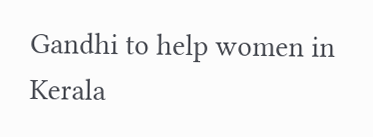Gandhi to help women in Kerala